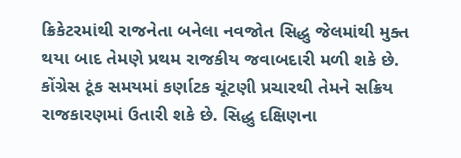ક્રિકેટરમાંથી રાજનેતા બનેલા નવજોત સિદ્ધુ જેલમાંથી મુક્ત થયા બાદ તેમણે પ્રથમ રાજકીય જવાબદારી મળી શકે છે. કોંગ્રેસ ટૂંક સમયમાં કર્ણાટક ચૂંટણી પ્રચારથી તેમને સક્રિય રાજકારણમાં ઉતારી શકે છે. સિદ્ધુ દક્ષિણના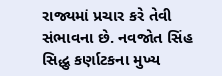રાજ્યમાં પ્રચાર કરે તેવી સંભાવના છે. નવજોત સિંહ સિદ્ધુ કર્ણાટકના મુખ્ય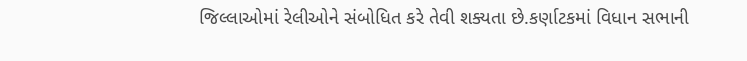જિલ્લાઓમાં રેલીઓને સંબોધિત કરે તેવી શક્યતા છે.કર્ણાટકમાં વિધાન સભાની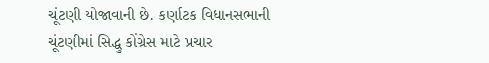ચૂંટણી યોજાવાની છે. કર્ણાટક વિધાનસભાની ચૂંટણીમાં સિદ્ધુ કોંગ્રેસ માટે પ્રચાર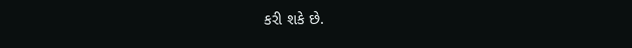કરી શકે છે.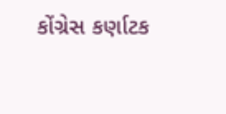કોંગ્રેસ કર્ણાટક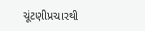ચૂંટણીપ્રચારથી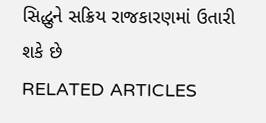સિદ્ધુને સક્રિય રાજકારણમાં ઉતારી શકે છે
RELATED ARTICLES